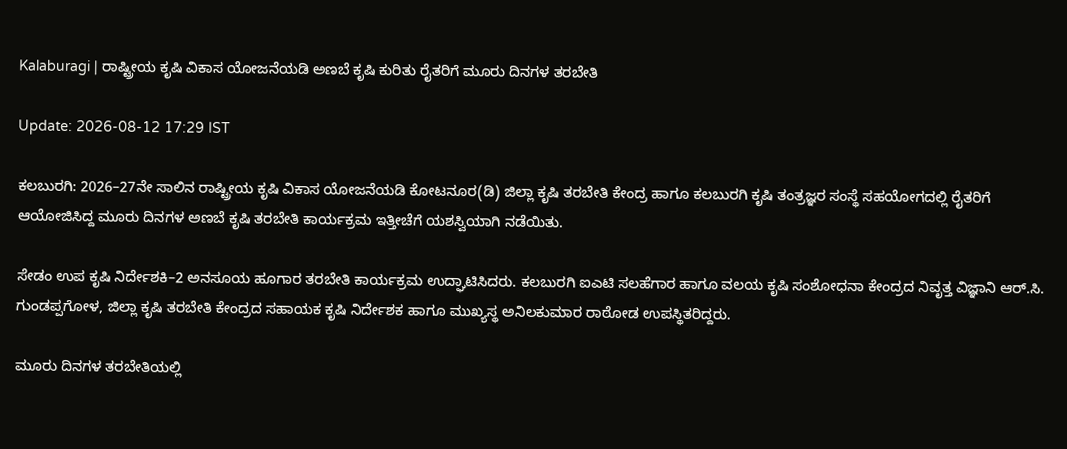Kalaburagi | ರಾಷ್ಟ್ರೀಯ ಕೃಷಿ ವಿಕಾಸ ಯೋಜನೆಯಡಿ ಅಣಬೆ ಕೃಷಿ ಕುರಿತು ರೈತರಿಗೆ ಮೂರು ದಿನಗಳ ತರಬೇತಿ

Update: 2026-08-12 17:29 IST

ಕಲಬುರಗಿ: 2026–27ನೇ ಸಾಲಿನ ರಾಷ್ಟ್ರೀಯ ಕೃಷಿ ವಿಕಾಸ ಯೋಜನೆಯಡಿ ಕೋಟನೂರ(ಡಿ) ಜಿಲ್ಲಾ ಕೃಷಿ ತರಬೇತಿ ಕೇಂದ್ರ ಹಾಗೂ ಕಲಬುರಗಿ ಕೃಷಿ ತಂತ್ರಜ್ಞರ ಸಂಸ್ಥೆ ಸಹಯೋಗದಲ್ಲಿ ರೈತರಿಗೆ ಆಯೋಜಿಸಿದ್ದ ಮೂರು ದಿನಗಳ ಅಣಬೆ ಕೃಷಿ ತರಬೇತಿ ಕಾರ್ಯಕ್ರಮ ಇತ್ತೀಚೆಗೆ ಯಶಸ್ವಿಯಾಗಿ ನಡೆಯಿತು.

ಸೇಡಂ ಉಪ ಕೃಷಿ ನಿರ್ದೇಶಕಿ–2 ಅನಸೂಯ ಹೂಗಾರ ತರಬೇತಿ ಕಾರ್ಯಕ್ರಮ ಉದ್ಘಾಟಿಸಿದರು. ಕಲಬುರಗಿ ಐಎಟಿ ಸಲಹೆಗಾರ ಹಾಗೂ ವಲಯ ಕೃಷಿ ಸಂಶೋಧನಾ ಕೇಂದ್ರದ ನಿವೃತ್ತ ವಿಜ್ಞಾನಿ ಆರ್.ಸಿ. ಗುಂಡಪ್ಪಗೋಳ, ಜಿಲ್ಲಾ ಕೃಷಿ ತರಬೇತಿ ಕೇಂದ್ರದ ಸಹಾಯಕ ಕೃಷಿ ನಿರ್ದೇಶಕ ಹಾಗೂ ಮುಖ್ಯಸ್ಥ ಅನಿಲಕುಮಾರ ರಾಠೋಡ ಉಪಸ್ಥಿತರಿದ್ದರು.

ಮೂರು ದಿನಗಳ ತರಬೇತಿಯಲ್ಲಿ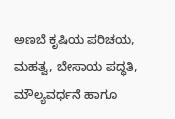ಅಣಬೆ ಕೃಷಿಯ ಪರಿಚಯ, ಮಹತ್ವ, ಬೇಸಾಯ ಪದ್ಧತಿ, ಮೌಲ್ಯವರ್ಧನೆ ಹಾಗೂ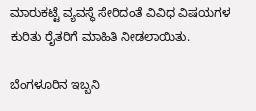ಮಾರುಕಟ್ಟೆ ವ್ಯವಸ್ಥೆ ಸೇರಿದಂತೆ ವಿವಿಧ ವಿಷಯಗಳ ಕುರಿತು ರೈತರಿಗೆ ಮಾಹಿತಿ ನೀಡಲಾಯಿತು.

ಬೆಂಗಳೂರಿನ ಇಬ್ಬನಿ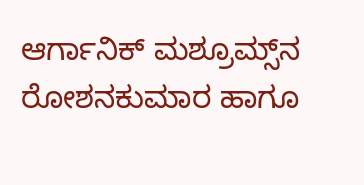ಆರ್ಗಾನಿಕ್ ಮಶ್ರೂಮ್ಸ್‌ನ ರೋಶನಕುಮಾರ ಹಾಗೂ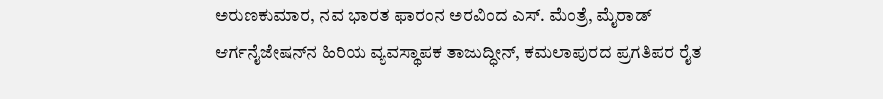ಅರುಣಕುಮಾರ, ನವ ಭಾರತ ಫಾರಂನ ಅರವಿಂದ ಎಸ್. ಮೆಂತ್ರೆ, ಮೈರಾಡ್ ಆರ್ಗನೈಜೇಷನ್‌ನ ಹಿರಿಯ ವ್ಯವಸ್ಥಾಪಕ ತಾಜುದ್ಧೀನ್, ಕಮಲಾಪುರದ ಪ್ರಗತಿಪರ ರೈತ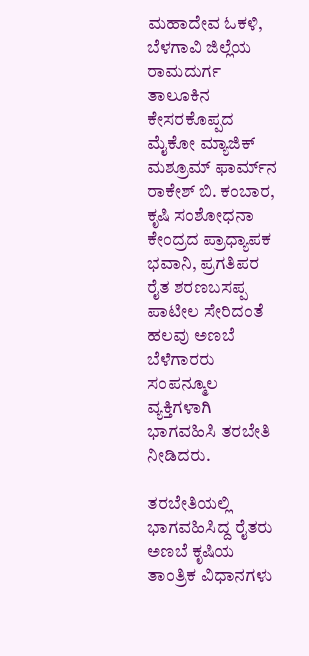ಮಹಾದೇವ ಓಕಳಿ, ಬೆಳಗಾವಿ ಜಿಲ್ಲೆಯ ರಾಮದುರ್ಗ ತಾಲೂಕಿನ ಕೇಸರಕೊಪ್ಪದ ಮೈಕೋ ಮ್ಯಾಜಿಕ್ ಮಶ್ರೂಮ್ ಫಾರ್ಮ್‌ನ ರಾಕೇಶ್ ಬಿ. ಕಂಬಾರ, ಕೃಷಿ ಸಂಶೋಧನಾ ಕೇಂದ್ರದ ಪ್ರಾಧ್ಯಾಪಕ ಭವಾನಿ, ಪ್ರಗತಿಪರ ರೈತ ಶರಣಬಸಪ್ಪ ಪಾಟೀಲ ಸೇರಿದಂತೆ ಹಲವು ಅಣಬೆ ಬೆಳೆಗಾರರು ಸಂಪನ್ಮೂಲ ವ್ಯಕ್ತಿಗಳಾಗಿ ಭಾಗವಹಿಸಿ ತರಬೇತಿ ನೀಡಿದರು.

ತರಬೇತಿಯಲ್ಲಿ ಭಾಗವಹಿಸಿದ್ದ ರೈತರು ಅಣಬೆ ಕೃಷಿಯ ತಾಂತ್ರಿಕ ವಿಧಾನಗಳು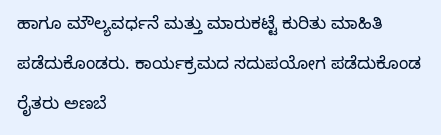ಹಾಗೂ ಮೌಲ್ಯವರ್ಧನೆ ಮತ್ತು ಮಾರುಕಟ್ಟೆ ಕುರಿತು ಮಾಹಿತಿ ಪಡೆದುಕೊಂಡರು. ಕಾರ್ಯಕ್ರಮದ ಸದುಪಯೋಗ ಪಡೆದುಕೊಂಡ ರೈತರು ಅಣಬೆ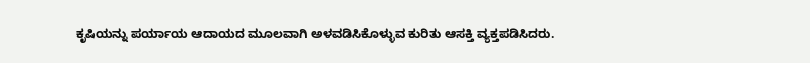ಕೃಷಿಯನ್ನು ಪರ್ಯಾಯ ಆದಾಯದ ಮೂಲವಾಗಿ ಅಳವಡಿಸಿಕೊಳ್ಳುವ ಕುರಿತು ಆಸಕ್ತಿ ವ್ಯಕ್ತಪಡಿಸಿದರು.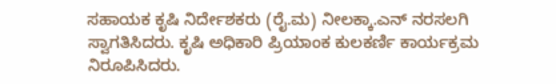ಸಹಾಯಕ ಕೃಷಿ ನಿರ್ದೇಶಕರು (ರೈ.ಮ) ನೀಲಕ್ಕಾ.ಎನ್ ನರಸಲಗಿ ಸ್ವಾಗತಿಸಿದರು. ಕೃಷಿ ಅಧಿಕಾರಿ ಪ್ರಿಯಾಂಕ ಕುಲಕರ್ಣಿ ಕಾರ್ಯಕ್ರಮ ನಿರೂಪಿಸಿದರು.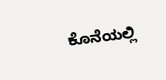ಕೊನೆಯಲ್ಲಿ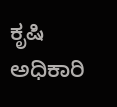ಕೃಷಿ ಅಧಿಕಾರಿ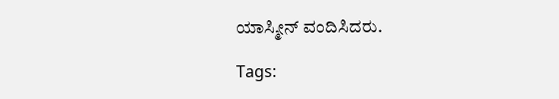ಯಾಸ್ಮೀನ್ ವಂದಿಸಿದರು.

Tags: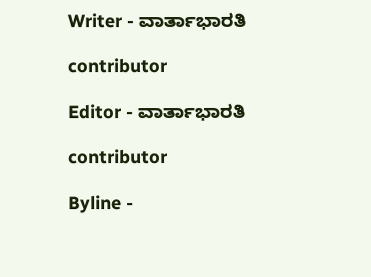Writer - ವಾರ್ತಾಭಾರತಿ

contributor

Editor - ವಾರ್ತಾಭಾರತಿ

contributor

Byline -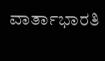ವಾರ್ತಾಭಾರತಿ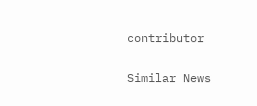contributor

Similar News